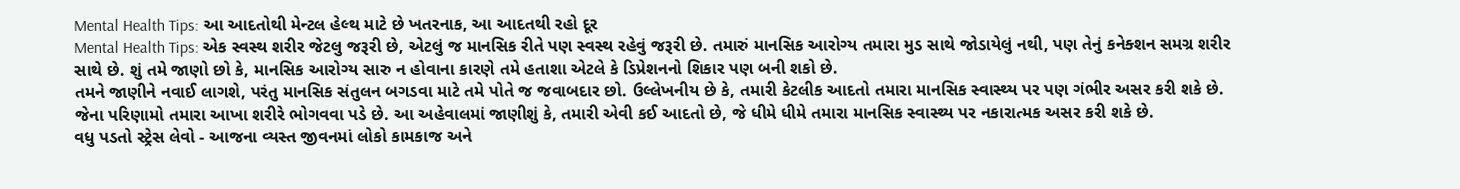Mental Health Tips: આ આદતોથી મેન્ટલ હેલ્થ માટે છે ખતરનાક, આ આદતથી રહો દૂર
Mental Health Tips: એક સ્વસ્થ શરીર જેટલુ જરૂરી છે, એટલું જ માનસિક રીતે પણ સ્વસ્થ રહેવું જરૂરી છે. તમારું માનસિક આરોગ્ય તમારા મુડ સાથે જોડાયેલું નથી, પણ તેનું કનેક્શન સમગ્ર શરીર સાથે છે. શું તમે જાણો છો કે, માનસિક આરોગ્ય સારુ ન હોવાના કારણે તમે હતાશા એટલે કે ડિપ્રેશનનો શિકાર પણ બની શકો છે.
તમને જાણીને નવાઈ લાગશે, પરંતુ માનસિક સંતુલન બગડવા માટે તમે પોતે જ જવાબદાર છો. ઉલ્લેખનીય છે કે, તમારી કેટલીક આદતો તમારા માનસિક સ્વાસ્થ્ય પર પણ ગંભીર અસર કરી શકે છે. જેના પરિણામો તમારા આખા શરીરે ભોગવવા પડે છે. આ અહેવાલમાં જાણીશું કે, તમારી એવી કઈ આદતો છે, જે ધીમે ધીમે તમારા માનસિક સ્વાસ્થ્ય પર નકારાત્મક અસર કરી શકે છે.
વધુ પડતો સ્ટ્રેસ લેવો - આજના વ્યસ્ત જીવનમાં લોકો કામકાજ અને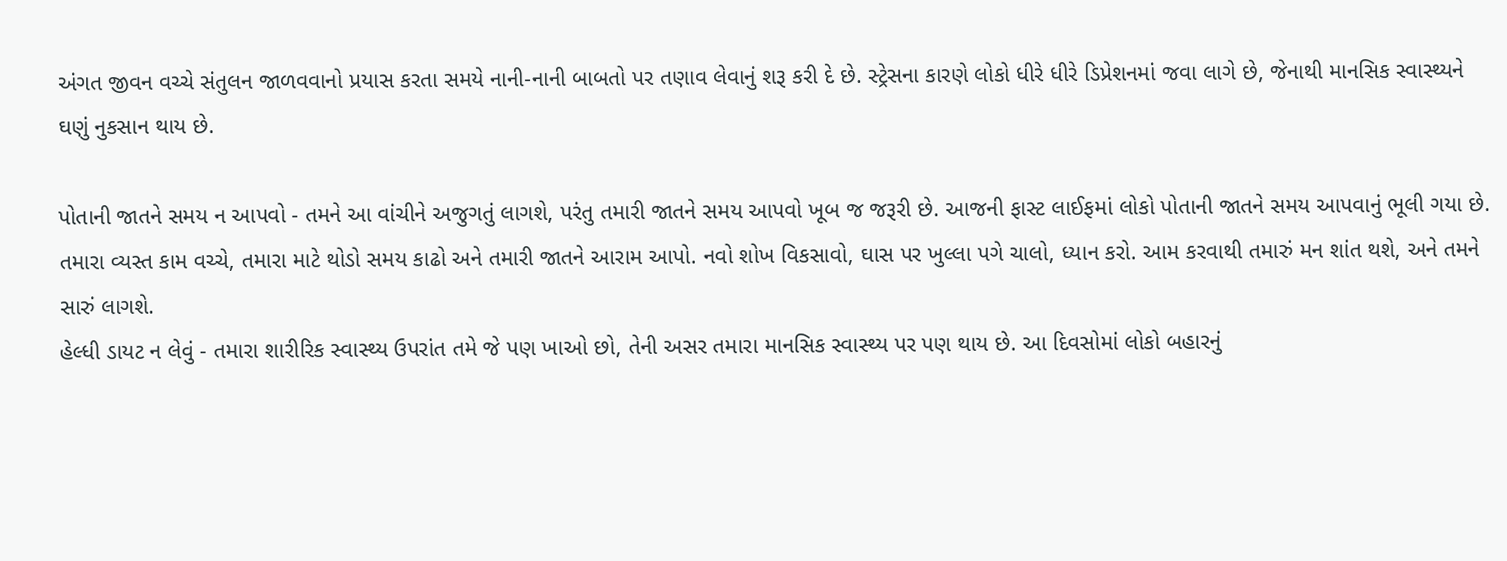અંગત જીવન વચ્ચે સંતુલન જાળવવાનો પ્રયાસ કરતા સમયે નાની-નાની બાબતો પર તણાવ લેવાનું શરૂ કરી દે છે. સ્ટ્રેસના કારણે લોકો ધીરે ધીરે ડિપ્રેશનમાં જવા લાગે છે, જેનાથી માનસિક સ્વાસ્થ્યને ઘણું નુકસાન થાય છે.

પોતાની જાતને સમય ન આપવો - તમને આ વાંચીને અજુગતું લાગશે, પરંતુ તમારી જાતને સમય આપવો ખૂબ જ જરૂરી છે. આજની ફાસ્ટ લાઈફમાં લોકો પોતાની જાતને સમય આપવાનું ભૂલી ગયા છે. તમારા વ્યસ્ત કામ વચ્ચે, તમારા માટે થોડો સમય કાઢો અને તમારી જાતને આરામ આપો. નવો શોખ વિકસાવો, ઘાસ પર ખુલ્લા પગે ચાલો, ધ્યાન કરો. આમ કરવાથી તમારું મન શાંત થશે, અને તમને સારું લાગશે.
હેલ્ધી ડાયટ ન લેવું - તમારા શારીરિક સ્વાસ્થ્ય ઉપરાંત તમે જે પણ ખાઓ છો, તેની અસર તમારા માનસિક સ્વાસ્થ્ય પર પણ થાય છે. આ દિવસોમાં લોકો બહારનું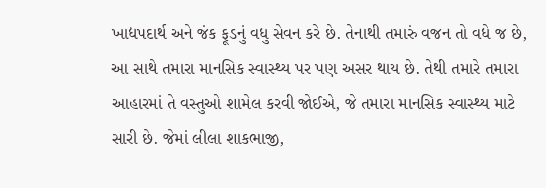ખાદ્યપદાર્થ અને જંક ફૂડનું વધુ સેવન કરે છે. તેનાથી તમારું વજન તો વધે જ છે, આ સાથે તમારા માનસિક સ્વાસ્થ્ય પર પણ અસર થાય છે. તેથી તમારે તમારા આહારમાં તે વસ્તુઓ શામેલ કરવી જોઈએ, જે તમારા માનસિક સ્વાસ્થ્ય માટે સારી છે. જેમાં લીલા શાકભાજી,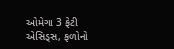ઓમેગા 3 ફેટી એસિડ્સ, ફળોનો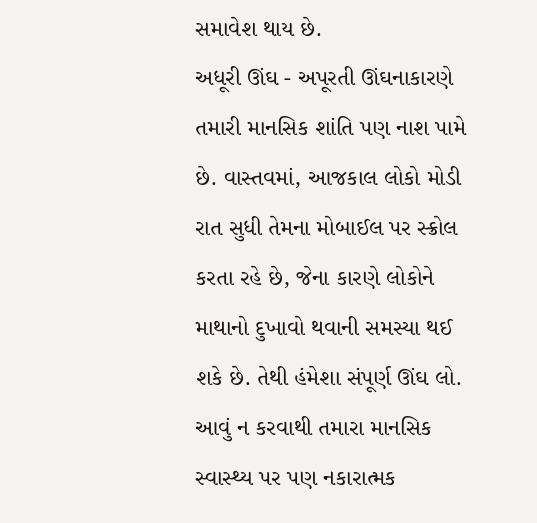સમાવેશ થાય છે.
અધૂરી ઊંઘ - અપૂરતી ઊંઘનાકારણે તમારી માનસિક શાંતિ પણ નાશ પામે છે. વાસ્તવમાં, આજકાલ લોકો મોડી રાત સુધી તેમના મોબાઈલ પર સ્ક્રોલ કરતા રહે છે, જેના કારણે લોકોને માથાનો દુખાવો થવાની સમસ્યા થઈ શકે છે. તેથી હંમેશા સંપૂર્ણ ઊંઘ લો. આવું ન કરવાથી તમારા માનસિક સ્વાસ્થ્ય પર પણ નકારાત્મક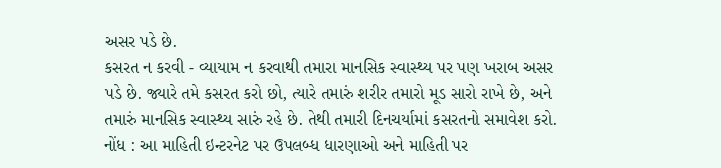અસર પડે છે.
કસરત ન કરવી - વ્યાયામ ન કરવાથી તમારા માનસિક સ્વાસ્થ્ય પર પણ ખરાબ અસર પડે છે. જ્યારે તમે કસરત કરો છો, ત્યારે તમારું શરીર તમારો મૂડ સારો રાખે છે, અને તમારું માનસિક સ્વાસ્થ્ય સારું રહે છે. તેથી તમારી દિનચર્યામાં કસરતનો સમાવેશ કરો.
નોંધ : આ માહિતી ઇન્ટરનેટ પર ઉપલબ્ધ ધારણાઓ અને માહિતી પર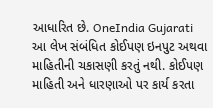આધારિત છે. OneIndia Gujarati આ લેખ સંબંધિત કોઈપણ ઇનપુટ અથવા માહિતીની ચકાસણી કરતું નથી. કોઈપણ માહિતી અને ધારણાઓ પર કાર્ય કરતા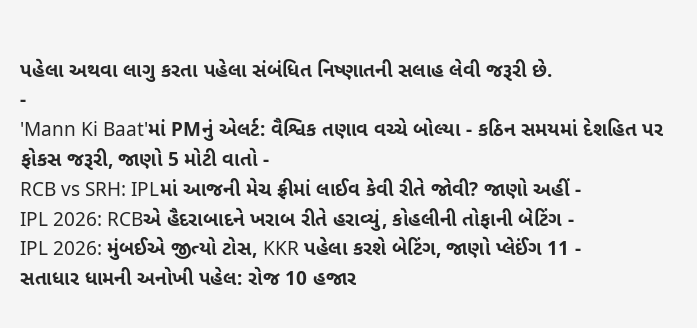પહેલા અથવા લાગુ કરતા પહેલા સંબંધિત નિષ્ણાતની સલાહ લેવી જરૂરી છે.
-
'Mann Ki Baat'માં PMનું એલર્ટ: વૈશ્વિક તણાવ વચ્ચે બોલ્યા - કઠિન સમયમાં દેશહિત પર ફોકસ જરૂરી, જાણો 5 મોટી વાતો -
RCB vs SRH: IPLમાં આજની મેચ ફ્રીમાં લાઈવ કેવી રીતે જોવી? જાણો અહીં -
IPL 2026: RCBએ હૈદરાબાદને ખરાબ રીતે હરાવ્યું, કોહલીની તોફાની બેટિંગ -
IPL 2026: મુંબઈએ જીત્યો ટોસ, KKR પહેલા કરશે બેટિંગ, જાણો પ્લેઈંગ 11 -
સતાધાર ધામની અનોખી પહેલ: રોજ 10 હજાર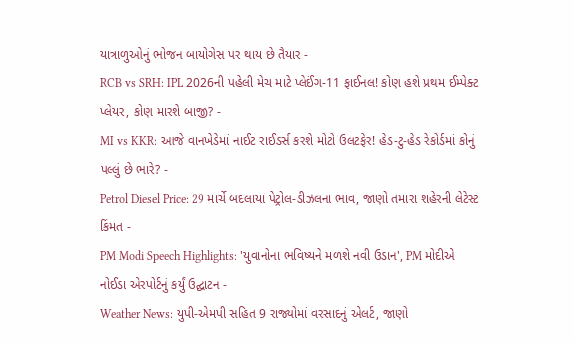યાત્રાળુઓનું ભોજન બાયોગેસ પર થાય છે તૈયાર -
RCB vs SRH: IPL 2026ની પહેલી મેચ માટે પ્લેઈંગ-11 ફાઈનલ! કોણ હશે પ્રથમ ઈમ્પેક્ટ પ્લેયર, કોણ મારશે બાજી? -
MI vs KKR: આજે વાનખેડેમાં નાઈટ રાઈડર્સ કરશે મોટો ઉલટફેર! હેડ-ટુ-હેડ રેકોર્ડમાં કોનું પલ્લું છે ભારે? -
Petrol Diesel Price: 29 માર્ચે બદલાયા પેટ્રોલ-ડીઝલના ભાવ, જાણો તમારા શહેરની લેટેસ્ટ કિંમત -
PM Modi Speech Highlights: 'યુવાનોના ભવિષ્યને મળશે નવી ઉડાન', PM મોદીએ નોઈડા એરપોર્ટનું કર્યું ઉદ્ઘાટન -
Weather News: યુપી-એમપી સહિત 9 રાજ્યોમાં વરસાદનું એલર્ટ, જાણો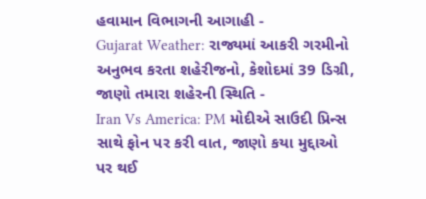હવામાન વિભાગની આગાહી -
Gujarat Weather: રાજ્યમાં આકરી ગરમીનો અનુભવ કરતા શહેરીજનો, કેશોદમાં 39 ડિગ્રી, જાણો તમારા શહેરની સ્થિતિ -
Iran Vs America: PM મોદીએ સાઉદી પ્રિન્સ સાથે ફોન પર કરી વાત, જાણો કયા મુદ્દાઓ પર થઈ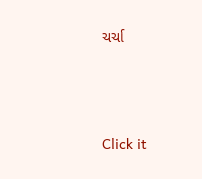ચર્ચા






Click it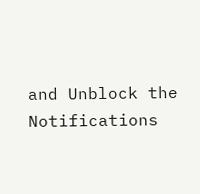and Unblock the Notifications